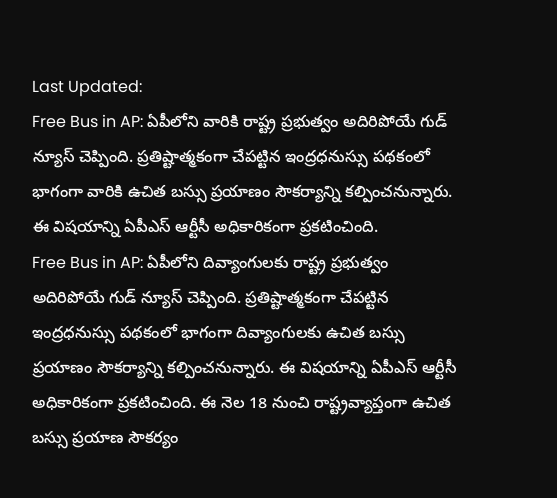Last Updated:
Free Bus in AP: ఏపీలోని వారికి రాష్ట్ర ప్రభుత్వం అదిరిపోయే గుడ్ న్యూస్ చెప్పింది. ప్రతిష్టాత్మకంగా చేపట్టిన ఇంద్రధనుస్సు పథకంలో భాగంగా వారికి ఉచిత బస్సు ప్రయాణం సౌకర్యాన్ని కల్పించనున్నారు. ఈ విషయాన్ని ఏపీఎస్ ఆర్టీసీ అధికారికంగా ప్రకటించింది.
Free Bus in AP: ఏపీలోని దివ్యాంగులకు రాష్ట్ర ప్రభుత్వం అదిరిపోయే గుడ్ న్యూస్ చెప్పింది. ప్రతిష్టాత్మకంగా చేపట్టిన ఇంద్రధనుస్సు పథకంలో భాగంగా దివ్యాంగులకు ఉచిత బస్సు ప్రయాణం సౌకర్యాన్ని కల్పించనున్నారు. ఈ విషయాన్ని ఏపీఎస్ ఆర్టీసీ అధికారికంగా ప్రకటించింది. ఈ నెల 18 నుంచి రాష్ట్రవ్యాప్తంగా ఉచిత బస్సు ప్రయాణ సౌకర్యం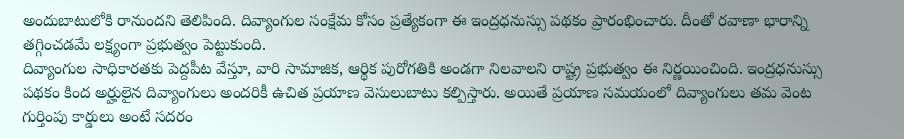అందుబాటులోకి రానుందని తెలిపింది. దివ్యాంగుల సంక్షేమ కోసం ప్రత్యేకంగా ఈ ఇంద్రధనుస్సు పథకం ప్రారంభించారు. దీంతో రవాణా భారాన్ని తగ్గించడమే లక్ష్యంగా ప్రభుత్వం పెట్టుకుంది.
దివ్యాంగుల సాధికారతకు పెద్దపీట వేస్తూ, వారి సామాజిక, ఆర్థిక పురోగతికి అండగా నిలవాలని రాష్ట్ర ప్రభుత్వం ఈ నిర్ణయించింది. ఇంద్రధనుస్సు పథకం కింద అర్హులైన దివ్యాంగులు అందరికీ ఉచిత ప్రయాణ వెసులుబాటు కల్పిస్తారు. అయితే ప్రయాణ సమయంలో దివ్యాంగులు తమ వెంట గుర్తింపు కార్డులు అంటే సదరం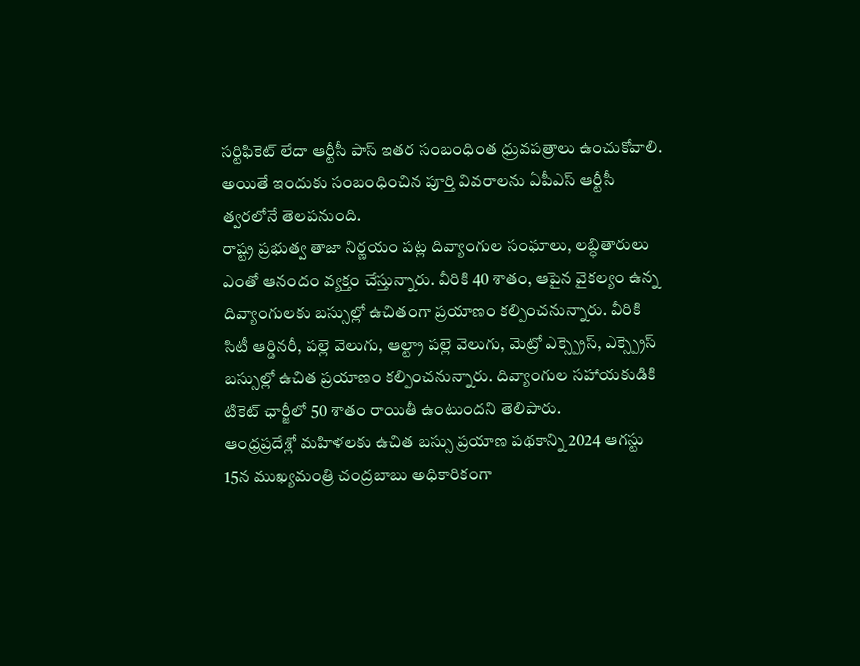సర్టిఫికెట్ లేదా ఆర్టీసీ పాస్ ఇతర సంబంధింత ధ్రువపత్రాలు ఉంచుకోవాలి. అయితే ఇందుకు సంబంధించిన పూర్తి వివరాలను ఏపీఎస్ ఆర్టీసీ త్వరలోనే తెలపనుంది.
రాష్ట్ర ప్రభుత్వ తాజా నిర్ణయం పట్ల దివ్యాంగుల సంఘాలు, లబ్ధితారులు ఎంతో ఆనందం వ్యక్తం చేస్తున్నారు. వీరికి 40 శాతం, ఆపైన వైకల్యం ఉన్న దివ్యాంగులకు బస్సుల్లో ఉచితంగా ప్రయాణం కల్పించనున్నారు. వీరికి సిటీ ఆర్డినరీ, పల్లె వెలుగు, ఆల్ట్రా పల్లె వెలుగు, మెట్రో ఎక్స్ప్రెస్, ఎక్స్ప్రెస్ బస్సుల్లో ఉచిత ప్రయాణం కల్పించనున్నారు. దివ్యాంగుల సహాయకుడికి టికెట్ ఛార్జీలో 50 శాతం రాయితీ ఉంటుందని తెలిపారు.
ఆంధ్రప్రదేశ్లో మహిళలకు ఉచిత బస్సు ప్రయాణ పథకాన్ని 2024 ఆగస్టు 15న ముఖ్యమంత్రి చంద్రబాబు అధికారికంగా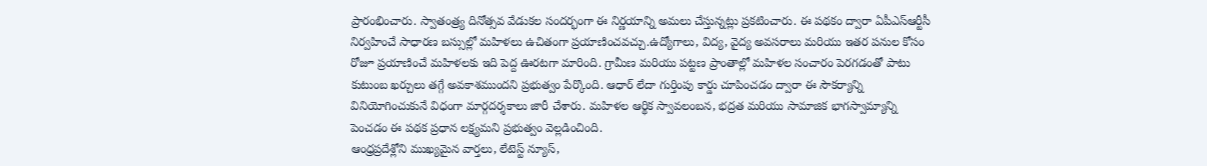ప్రారంభించారు. స్వాతంత్ర్య దినోత్సవ వేడుకల సందర్భంగా ఈ నిర్ణయాన్ని అమలు చేస్తున్నట్లు ప్రకటించారు. ఈ పథకం ద్వారా ఏపీఎస్ఆర్టీసీ నిర్వహించే సాధారణ బస్సుల్లో మహిళలు ఉచితంగా ప్రయాణించవచ్చు.ఉద్యోగాలు, విద్య, వైద్య అవసరాలు మరియు ఇతర పనుల కోసం రోజూ ప్రయాణించే మహిళలకు ఇది పెద్ద ఊరటగా మారింది. గ్రామీణ మరియు పట్టణ ప్రాంతాల్లో మహిళల సంచారం పెరగడంతో పాటు కుటుంబ ఖర్చులు తగ్గే అవకాశముందని ప్రభుత్వం పేర్కొంది. ఆధార్ లేదా గుర్తింపు కార్డు చూపించడం ద్వారా ఈ సౌకర్యాన్ని వినియోగించుకునే విధంగా మార్గదర్శకాలు జారీ చేశారు. మహిళల ఆర్థిక స్వావలంబన, భద్రత మరియు సామాజిక భాగస్వామ్యాన్ని పెంచడం ఈ పథక ప్రధాన లక్ష్యమని ప్రభుత్వం వెల్లడించింది.
ఆంధ్రప్రదేశ్లోని ముఖ్యమైన వార్తలు, లేటెస్ట్ న్యూస్,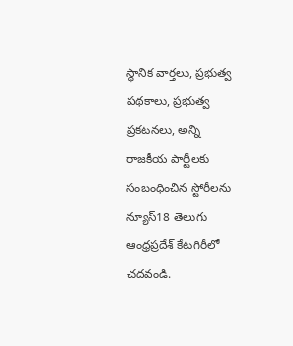స్థానిక వార్తలు, ప్రభుత్వ పథకాలు, ప్రభుత్వ ప్రకటనలు, అన్ని రాజకీయ పార్టీలకు సంబంధించిన స్టోరీలను న్యూస్18 తెలుగు ఆంధ్రప్రదేశ్ కేటగిరీలో చదవండి.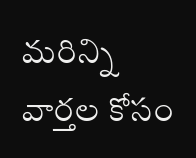మరిన్ని వార్తల కోసం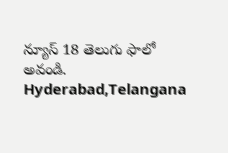న్యూస్ 18 తెలుగు ఫాలో అవండి.
Hyderabad,Telangana